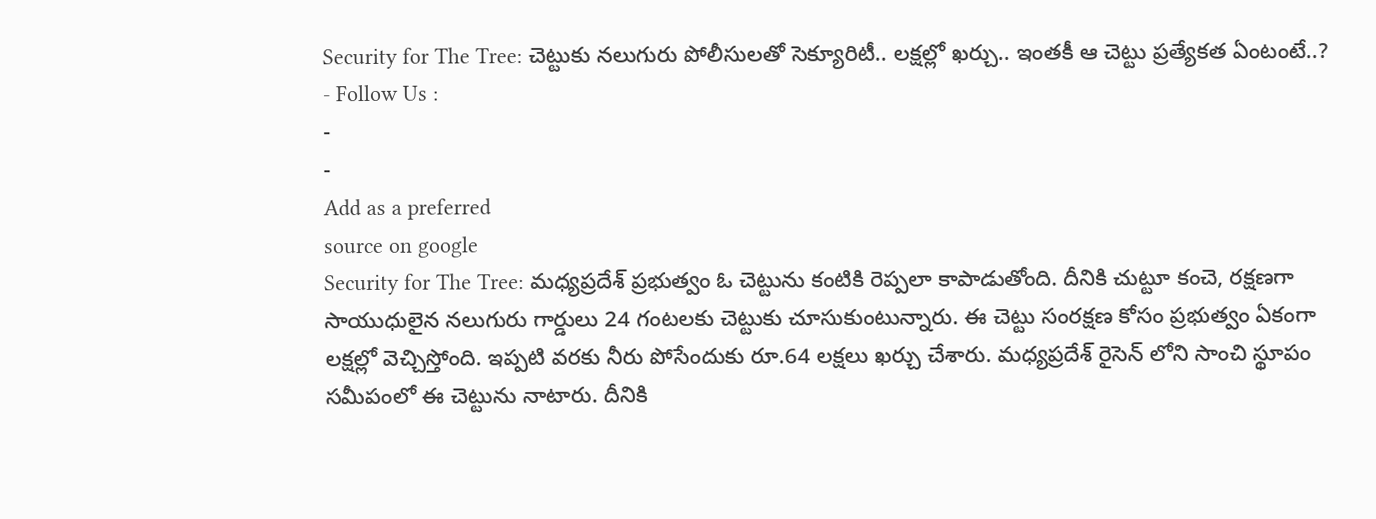Security for The Tree: చెట్టుకు నలుగురు పోలీసులతో సెక్యూరిటీ.. లక్షల్లో ఖర్చు.. ఇంతకీ ఆ చెట్టు ప్రత్యేకత ఏంటంటే..?
- Follow Us :
-
-
Add as a preferred
source on google
Security for The Tree: మధ్యప్రదేశ్ ప్రభుత్వం ఓ చెట్టును కంటికి రెప్పలా కాపాడుతోంది. దీనికి చుట్టూ కంచె, రక్షణగా సాయుధులైన నలుగురు గార్డులు 24 గంటలకు చెట్టుకు చూసుకుంటున్నారు. ఈ చెట్టు సంరక్షణ కోసం ప్రభుత్వం ఏకంగా లక్షల్లో వెచ్చిస్తోంది. ఇప్పటి వరకు నీరు పోసేందుకు రూ.64 లక్షలు ఖర్చు చేశారు. మధ్యప్రదేశ్ రైసెన్ లోని సాంచి స్థూపం సమీపంలో ఈ చెట్టును నాటారు. దీనికి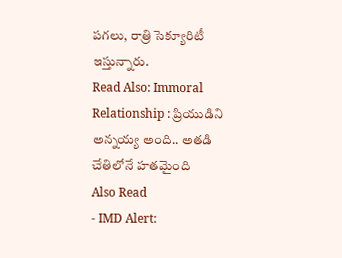పగలు, రాత్రి సెక్యూరిటీ ఇస్తున్నారు.
Read Also: Immoral Relationship : ప్రియుడిని అన్నయ్య అంది.. అతడి చేతిలోనే హతమైంది
Also Read
- IMD Alert: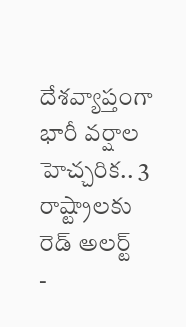దేశవ్యాప్తంగా భారీ వర్షాల హెచ్చరిక.. 3 రాష్ట్రాలకు రెడ్ అలర్ట్
-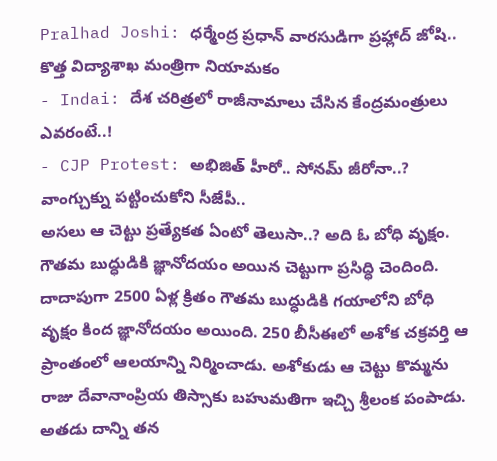Pralhad Joshi: ధర్మేంద్ర ప్రధాన్ వారసుడిగా ప్రహ్లాద్ జోషి.. కొత్త విద్యాశాఖ మంత్రిగా నియామకం
- Indai: దేశ చరిత్రలో రాజీనామాలు చేసిన కేంద్రమంత్రులు ఎవరంటే..!
- CJP Protest: అభిజిత్ హీరో.. సోనమ్ జీరోనా..? వాంగ్చుక్ను పట్టించుకోని సీజేపీ..
అసలు ఆ చెట్టు ప్రత్యేకత ఏంటో తెలుసా..? అది ఓ బోధి వృక్షం. గౌతమ బుద్ధుడికి జ్ఞానోదయం అయిన చెట్టుగా ప్రసిద్ధి చెందింది. దాదాపుగా 2500 ఏళ్ల క్రితం గౌతమ బుద్ధుడికి గయాలోని బోధి వృక్షం కింద జ్ఞానోదయం అయింది. 250 బీసీఈలో అశోక చక్రవర్తి ఆ ప్రాంతంలో ఆలయాన్ని నిర్మించాడు. అశోకుడు ఆ చెట్టు కొమ్మను రాజు దేవానాంప్రియ తిస్సాకు బహుమతిగా ఇచ్చి శ్రీలంక పంపాడు. అతడు దాన్ని తన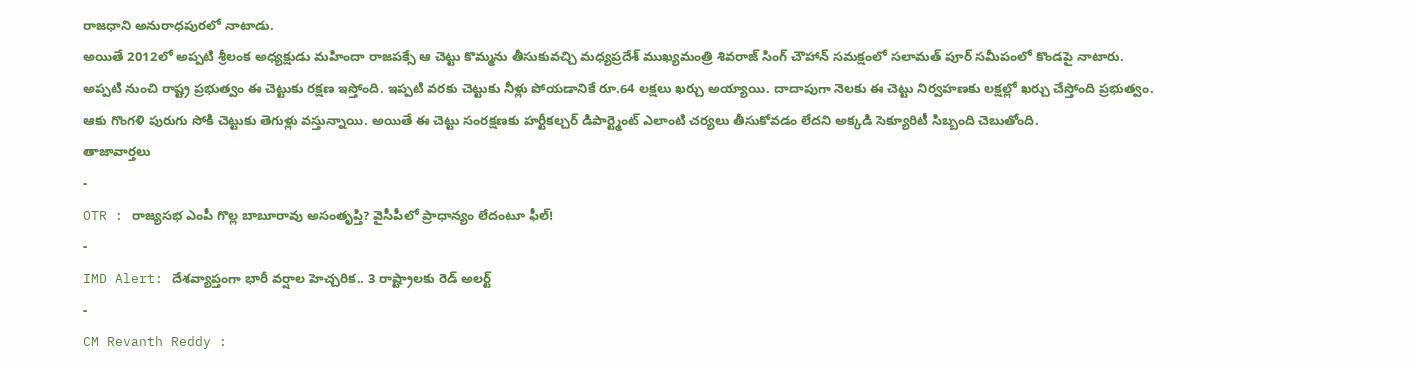రాజధాని అనురాధపురలో నాటాడు.
అయితే 2012లో అప్పటి శ్రీలంక అధ్యక్షుడు మహిందా రాజపక్సే ఆ చెట్టు కొమ్మను తీసుకువచ్చి మధ్యప్రదేశ్ ముఖ్యమంత్రి శివరాజ్ సింగ్ చౌహాన్ సమక్షంలో సలామత్ పూర్ సమీపంలో కొండపై నాటారు. అప్పటి నుంచి రాష్ట్ర ప్రభుత్వం ఈ చెట్టుకు రక్షణ ఇస్తోంది. ఇప్పటి వరకు చెట్టుకు నీళ్లు పోయడానికే రూ.64 లక్షలు ఖర్చు అయ్యాయి. దాదాపుగా నెలకు ఈ చెట్టు నిర్వహణకు లక్షల్లో ఖర్చు చేస్తోంది ప్రభుత్వం. ఆకు గొంగళి పురుగు సోకి చెట్టుకు తెగుళ్లు వస్తున్నాయి. అయితే ఈ చెట్టు సంరక్షణకు హర్టీకల్చర్ డిపార్ట్మెంట్ ఎలాంటి చర్యలు తీసుకోవడం లేదని అక్కడి సెక్యూరిటీ సిబ్బంది చెబుతోంది.
తాజావార్తలు
-
OTR : రాజ్యసభ ఎంపీ గొల్ల బాబూరావు అసంతృప్తి? వైసీపీలో ప్రాధాన్యం లేదంటూ ఫీల్!
-
IMD Alert: దేశవ్యాప్తంగా భారీ వర్షాల హెచ్చరిక.. 3 రాష్ట్రాలకు రెడ్ అలర్ట్
-
CM Revanth Reddy :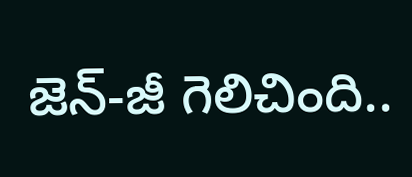జెన్-జీ గెలిచింది..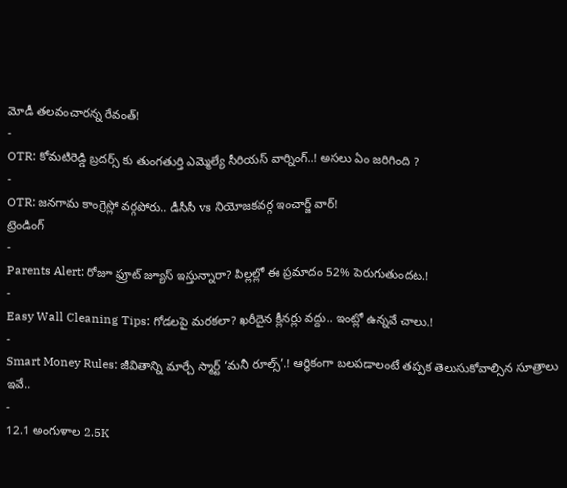మోడీ తలవంచారన్న రేవంత్!
-
OTR: కోమటిరెడ్డి బ్రదర్స్ కు తుంగతుర్తి ఎమ్మెల్యే సీరియస్ వార్నింగ్..! అసలు ఏం జరిగింది ?
-
OTR: జనగామ కాంగ్రెస్లో వర్గపోరు.. డీసీసీ vs నియోజకవర్గ ఇంచార్జ్ వార్!
ట్రెండింగ్
-
Parents Alert: రోజూ ఫ్రూట్ జ్యూస్ ఇస్తున్నారా? పిల్లల్లో ఈ ప్రమాదం 52% పెరుగుతుందట.!
-
Easy Wall Cleaning Tips: గోడలపై మరకలా? ఖరీదైన క్లీనర్లు వద్దు.. ఇంట్లో ఉన్నవే చాలు.!
-
Smart Money Rules: జీవితాన్ని మార్చే స్మార్ట్ ‘మనీ రూల్స్’.! ఆర్థికంగా బలపడాలంటే తప్పక తెలుసుకోవాల్సిన సూత్రాలు ఇవే..
-
12.1 అంగుళాల 2.5K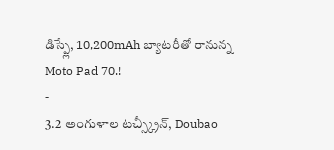డిస్ప్లే, 10,200mAh బ్యాటరీతో రానున్న Moto Pad 70.!
-
3.2 అంగుళాల టచ్స్క్రీన్, Doubao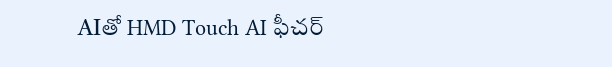AIతో HMD Touch AI ఫీచర్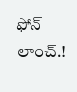ఫోన్ లాంచ్.!